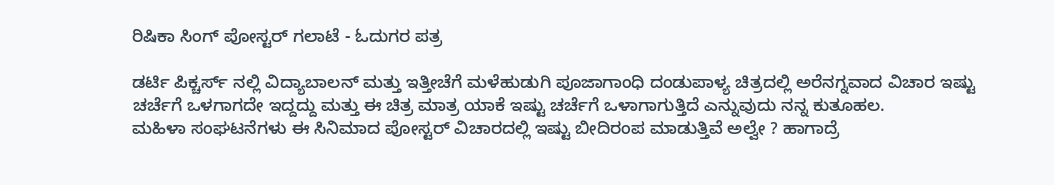ರಿಷಿಕಾ ಸಿಂಗ್ ಪೋಸ್ಟರ್ ಗಲಾಟೆ - ಓದುಗರ ಪತ್ರ

ಡರ್ಟಿ ಪಿಕ್ಚರ್ಸ್ ನಲ್ಲಿ ವಿದ್ಯಾಬಾಲನ್ ಮತ್ತು ಇತ್ತೀಚೆಗೆ ಮಳೆಹುಡುಗಿ ಪೂಜಾಗಾಂಧಿ ದಂಡುಪಾಳ್ಯ ಚಿತ್ರದಲ್ಲಿ ಅರೆನಗ್ನವಾದ ವಿಚಾರ ಇಷ್ಟು ಚರ್ಚೆಗೆ ಒಳಗಾಗದೇ ಇದ್ದದ್ದು ಮತ್ತು ಈ ಚಿತ್ರ ಮಾತ್ರ ಯಾಕೆ ಇಷ್ಟು ಚರ್ಚೆಗೆ ಒಳಾಗಾಗುತ್ತಿದೆ ಎನ್ನುವುದು ನನ್ನ ಕುತೂಹಲ.
ಮಹಿಳಾ ಸಂಘಟನೆಗಳು ಈ ಸಿನಿಮಾದ ಪೋಸ್ಟರ್ ವಿಚಾರದಲ್ಲಿ ಇಷ್ಟು ಬೀದಿರಂಪ ಮಾಡುತ್ತಿವೆ ಅಲ್ವೇ ? ಹಾಗಾದ್ರೆ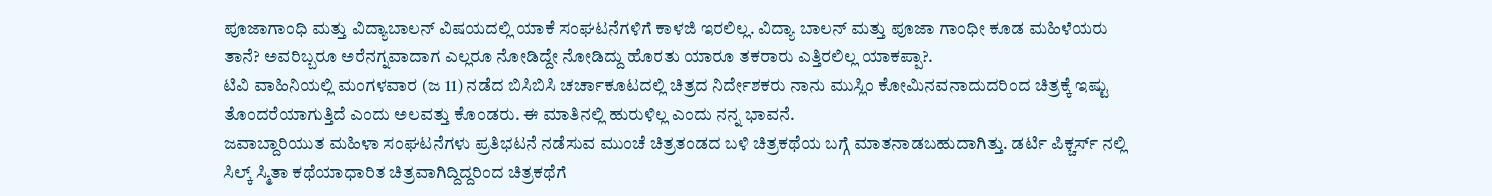ಪೂಜಾಗಾಂಧಿ ಮತ್ತು ವಿದ್ಯಾಬಾಲನ್ ವಿಷಯದಲ್ಲಿ ಯಾಕೆ ಸಂಘಟನೆಗಳಿಗೆ ಕಾಳಜಿ ಇರಲಿಲ್ಲ. ವಿದ್ಯಾ ಬಾಲನ್ ಮತ್ತು ಪೂಜಾ ಗಾಂಧೀ ಕೂಡ ಮಹಿಳೆಯರು ತಾನೆ? ಅವರಿಬ್ಬರೂ ಅರೆನಗ್ನವಾದಾಗ ಎಲ್ಲರೂ ನೋಡಿದ್ದೇ ನೋಡಿದ್ದು ಹೊರತು ಯಾರೂ ತಕರಾರು ಎತ್ತಿರಲಿಲ್ಲ ಯಾಕಪ್ಪಾ?.
ಟಿವಿ ವಾಹಿನಿಯಲ್ಲಿ ಮಂಗಳವಾರ (ಜ 11) ನಡೆದ ಬಿಸಿಬಿಸಿ ಚರ್ಚಾಕೂಟದಲ್ಲಿ ಚಿತ್ರದ ನಿರ್ದೇಶಕರು ನಾನು ಮುಸ್ಲಿಂ ಕೋಮಿನವನಾದುದರಿಂದ ಚಿತ್ರಕ್ಕೆ ಇಷ್ಟು ತೊಂದರೆಯಾಗುತ್ತಿದೆ ಎಂದು ಅಲವತ್ತು ಕೊಂಡರು. ಈ ಮಾತಿನಲ್ಲಿ ಹುರುಳಿಲ್ಲ ಎಂದು ನನ್ನ ಭಾವನೆ.
ಜವಾಬ್ದಾರಿಯುತ ಮಹಿಳಾ ಸಂಘಟನೆಗಳು ಪ್ರತಿಭಟನೆ ನಡೆಸುವ ಮುಂಚೆ ಚಿತ್ರತಂಡದ ಬಳಿ ಚಿತ್ರಕಥೆಯ ಬಗ್ಗೆ ಮಾತನಾಡಬಹುದಾಗಿತ್ತು. ಡರ್ಟಿ ಪಿಕ್ಚರ್ಸ್ ನಲ್ಲಿ ಸಿಲ್ಕ್ ಸ್ಮಿತಾ ಕಥೆಯಾಧಾರಿತ ಚಿತ್ರವಾಗಿದ್ದಿದ್ದರಿಂದ ಚಿತ್ರಕಥೆಗೆ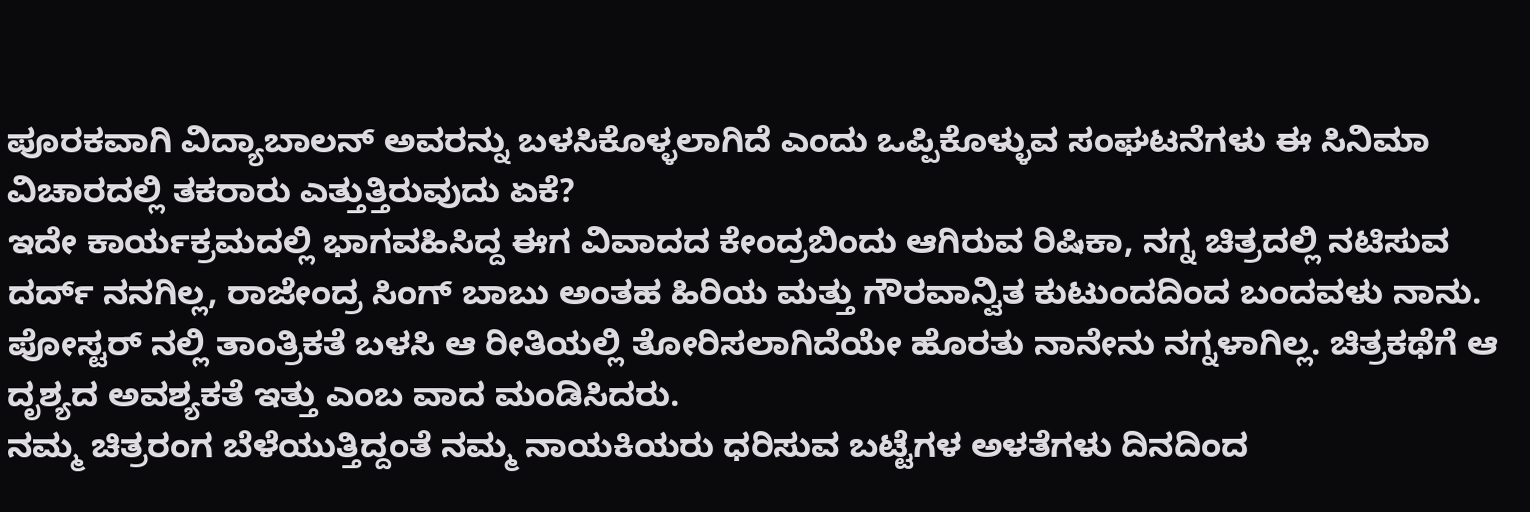ಪೂರಕವಾಗಿ ವಿದ್ಯಾಬಾಲನ್ ಅವರನ್ನು ಬಳಸಿಕೊಳ್ಳಲಾಗಿದೆ ಎಂದು ಒಪ್ಪಿಕೊಳ್ಳುವ ಸಂಘಟನೆಗಳು ಈ ಸಿನಿಮಾ ವಿಚಾರದಲ್ಲಿ ತಕರಾರು ಎತ್ತುತ್ತಿರುವುದು ಏಕೆ?
ಇದೇ ಕಾರ್ಯಕ್ರಮದಲ್ಲಿ ಭಾಗವಹಿಸಿದ್ದ ಈಗ ವಿವಾದದ ಕೇಂದ್ರಬಿಂದು ಆಗಿರುವ ರಿಷಿಕಾ, ನಗ್ನ ಚಿತ್ರದಲ್ಲಿ ನಟಿಸುವ ದರ್ದ್ ನನಗಿಲ್ಲ, ರಾಜೇಂದ್ರ ಸಿಂಗ್ ಬಾಬು ಅಂತಹ ಹಿರಿಯ ಮತ್ತು ಗೌರವಾನ್ವಿತ ಕುಟುಂದದಿಂದ ಬಂದವಳು ನಾನು. ಪೋಸ್ಟರ್ ನಲ್ಲಿ ತಾಂತ್ರಿಕತೆ ಬಳಸಿ ಆ ರೀತಿಯಲ್ಲಿ ತೋರಿಸಲಾಗಿದೆಯೇ ಹೊರತು ನಾನೇನು ನಗ್ನಳಾಗಿಲ್ಲ. ಚಿತ್ರಕಥೆಗೆ ಆ ದೃಶ್ಯದ ಅವಶ್ಯಕತೆ ಇತ್ತು ಎಂಬ ವಾದ ಮಂಡಿಸಿದರು.
ನಮ್ಮ ಚಿತ್ರರಂಗ ಬೆಳೆಯುತ್ತಿದ್ದಂತೆ ನಮ್ಮ ನಾಯಕಿಯರು ಧರಿಸುವ ಬಟ್ಟೆಗಳ ಅಳತೆಗಳು ದಿನದಿಂದ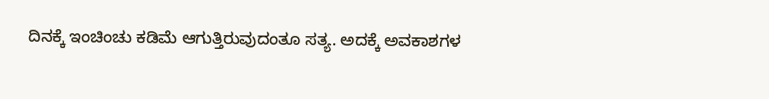ದಿನಕ್ಕೆ ಇಂಚಿಂಚು ಕಡಿಮೆ ಆಗುತ್ತಿರುವುದಂತೂ ಸತ್ಯ. ಅದಕ್ಕೆ ಅವಕಾಶಗಳ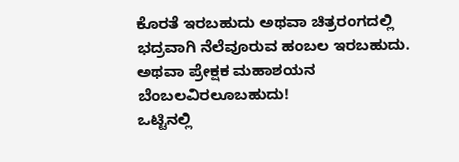ಕೊರತೆ ಇರಬಹುದು ಅಥವಾ ಚಿತ್ರರಂಗದಲ್ಲಿ ಭದ್ರವಾಗಿ ನೆಲೆವೂರುವ ಹಂಬಲ ಇರಬಹುದು. ಅಥವಾ ಪ್ರೇಕ್ಷಕ ಮಹಾಶಯನ ಬೆಂಬಲವಿರಲೂಬಹುದು!
ಒಟ್ಟಿನಲ್ಲಿ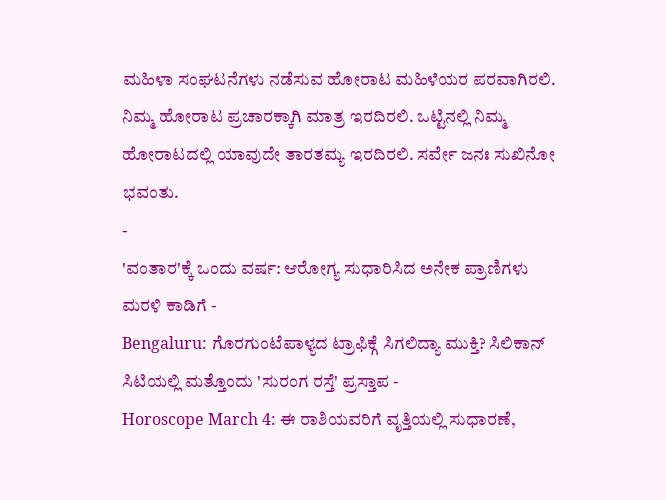ಮಹಿಳಾ ಸಂಘಟನೆಗಳು ನಡೆಸುವ ಹೋರಾಟ ಮಹಿಳೆಯರ ಪರವಾಗಿರಲಿ. ನಿಮ್ಮ ಹೋರಾಟ ಪ್ರಚಾರಕ್ಕಾಗಿ ಮಾತ್ರ ಇರದಿರಲಿ. ಒಟ್ಟಿನಲ್ಲಿ ನಿಮ್ಮ ಹೋರಾಟದಲ್ಲಿ ಯಾವುದೇ ತಾರತಮ್ಯ ಇರದಿರಲಿ. ಸರ್ವೇ ಜನಃ ಸುಖಿನೋ ಭವಂತು.
-
'ವಂತಾರ'ಕ್ಕೆ ಒಂದು ವರ್ಷ: ಆರೋಗ್ಯ ಸುಧಾರಿಸಿದ ಅನೇಕ ಪ್ರಾಣಿಗಳು ಮರಳಿ ಕಾಡಿಗೆ -
Bengaluru: ಗೊರಗುಂಟೆಪಾಳ್ಯದ ಟ್ರಾಫಿಕ್ಗೆ ಸಿಗಲಿದ್ಯಾ ಮುಕ್ತಿ? ಸಿಲಿಕಾನ್ ಸಿಟಿಯಲ್ಲಿ ಮತ್ತೊಂದು 'ಸುರಂಗ ರಸ್ತೆ' ಪ್ರಸ್ತಾಪ -
Horoscope March 4: ಈ ರಾಶಿಯವರಿಗೆ ವೃತ್ತಿಯಲ್ಲಿ ಸುಧಾರಣೆ,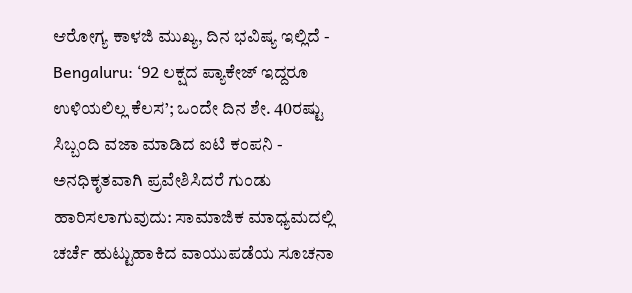ಆರೋಗ್ಯ ಕಾಳಜಿ ಮುಖ್ಯ, ದಿನ ಭವಿಷ್ಯ ಇಲ್ಲಿದೆ -
Bengaluru: ‘92 ಲಕ್ಷದ ಪ್ಯಾಕೇಜ್ ಇದ್ದರೂ ಉಳಿಯಲಿಲ್ಲ ಕೆಲಸ’; ಒಂದೇ ದಿನ ಶೇ. 40ರಷ್ಟು ಸಿಬ್ಬಂದಿ ವಜಾ ಮಾಡಿದ ಐಟಿ ಕಂಪನಿ -
ಅನಧಿಕೃತವಾಗಿ ಪ್ರವೇಶಿಸಿದರೆ ಗುಂಡು ಹಾರಿಸಲಾಗುವುದು: ಸಾಮಾಜಿಕ ಮಾಧ್ಯಮದಲ್ಲಿ ಚರ್ಚೆ ಹುಟ್ಟುಹಾಕಿದ ವಾಯುಪಡೆಯ ಸೂಚನಾ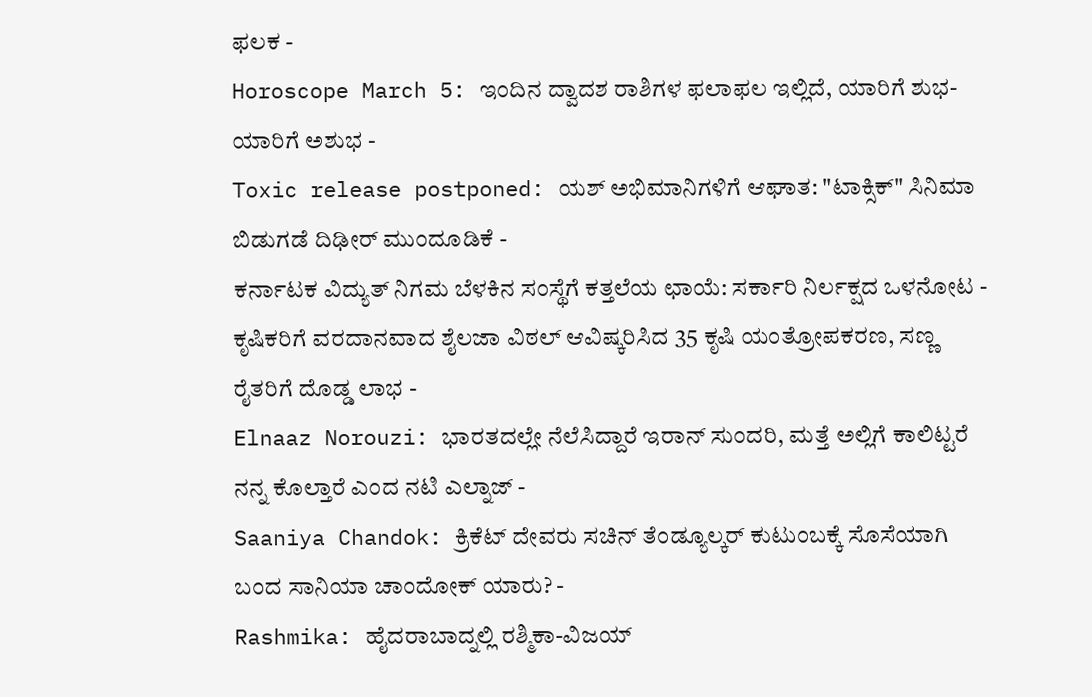ಫಲಕ -
Horoscope March 5: ಇಂದಿನ ದ್ವಾದಶ ರಾಶಿಗಳ ಫಲಾಫಲ ಇಲ್ಲಿದೆ, ಯಾರಿಗೆ ಶುಭ-ಯಾರಿಗೆ ಅಶುಭ -
Toxic release postponed: ಯಶ್ ಅಭಿಮಾನಿಗಳಿಗೆ ಆಘಾತ: "ಟಾಕ್ಸಿಕ್" ಸಿನಿಮಾ ಬಿಡುಗಡೆ ದಿಢೀರ್ ಮುಂದೂಡಿಕೆ -
ಕರ್ನಾಟಕ ವಿದ್ಯುತ್ ನಿಗಮ ಬೆಳಕಿನ ಸಂಸ್ಥೆಗೆ ಕತ್ತಲೆಯ ಛಾಯೆ: ಸರ್ಕಾರಿ ನಿರ್ಲಕ್ಷದ ಒಳನೋಟ -
ಕೃಷಿಕರಿಗೆ ವರದಾನವಾದ ಶೈಲಜಾ ವಿಠಲ್ ಆವಿಷ್ಕರಿಸಿದ 35 ಕೃಷಿ ಯಂತ್ರೋಪಕರಣ, ಸಣ್ಣ ರೈತರಿಗೆ ದೊಡ್ಡ ಲಾಭ -
Elnaaz Norouzi: ಭಾರತದಲ್ಲೇ ನೆಲೆಸಿದ್ದಾರೆ ಇರಾನ್ ಸುಂದರಿ, ಮತ್ತೆ ಅಲ್ಲಿಗೆ ಕಾಲಿಟ್ಟರೆ ನನ್ನ ಕೊಲ್ತಾರೆ ಎಂದ ನಟಿ ಎಲ್ನಾಜ್ -
Saaniya Chandok: ಕ್ರಿಕೆಟ್ ದೇವರು ಸಚಿನ್ ತೆಂಡ್ಯೂಲ್ಕರ್ ಕುಟುಂಬಕ್ಕೆ ಸೊಸೆಯಾಗಿ ಬಂದ ಸಾನಿಯಾ ಚಾಂದೋಕ್ ಯಾರು? -
Rashmika: ಹೈದರಾಬಾದ್ನಲ್ಲಿ ರಶ್ಮಿಕಾ-ವಿಜಯ್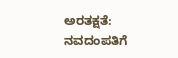ಅರತಕ್ಷತೆ: ನವದಂಪತಿಗೆ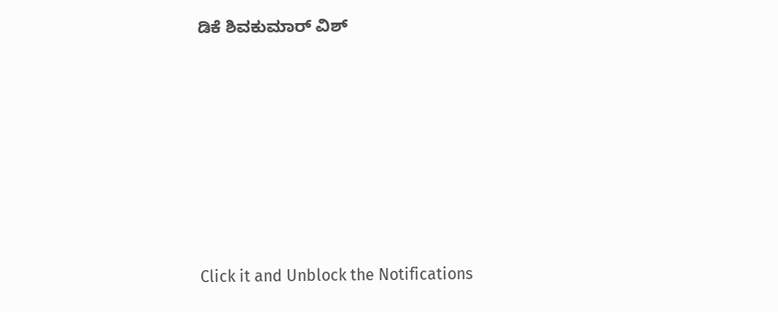ಡಿಕೆ ಶಿವಕುಮಾರ್ ವಿಶ್












Click it and Unblock the Notifications